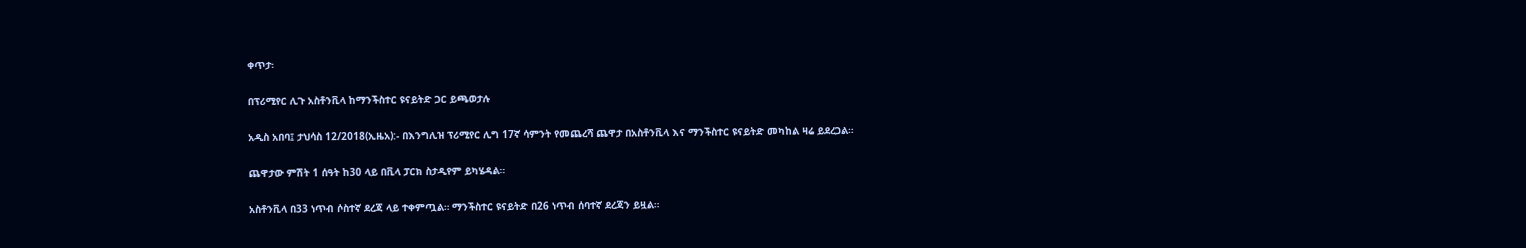ቀጥታ፡

በፕሪሚየር ሊጉ አስቶንቪላ ከማንችስተር ዩናይትድ ጋር ይጫወታሉ

አዲስ አበባ፤ ታህሳስ 12/2018(ኢዜአ):- በእንግሊዝ ፕሪሚየር ሊግ 17ኛ ሳምንት የመጨረሻ ጨዋታ በአስቶንቪላ እና ማንችስተር ዩናይትድ መካከል ዛሬ ይደረጋል።

ጨዋታው ምሽት 1 ሰዓት ከ30 ላይ በቪላ ፓርክ ስታዲየም ይካሄዳል።

አስቶንቪላ በ33 ነጥብ ሶስተኛ ደረጃ ላይ ተቀምጧል። ማንችስተር ዩናይትድ በ26 ነጥብ ሰባተኛ ደረጃን ይዟል።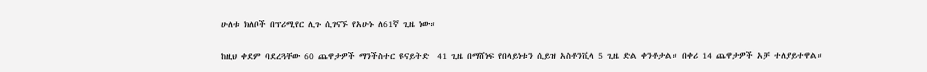ሁለቱ ክለቦች በፕሪሚየር ሊጉ ሲገናኙ የአሁኑ ለ61ኛ ጊዜ ነው።

ከዚህ ቀደም ባደረጓቸው 60 ጨዋታዎች ማንችስተር ዩናይትድ  41 ጊዜ በማሸነፍ የበላይነቱን ሲይዝ አስቶንቪላ 5 ጊዜ ድል ቀንቶታል። በቀሪ 14 ጨዋታዎች አቻ ተለያይተዋል።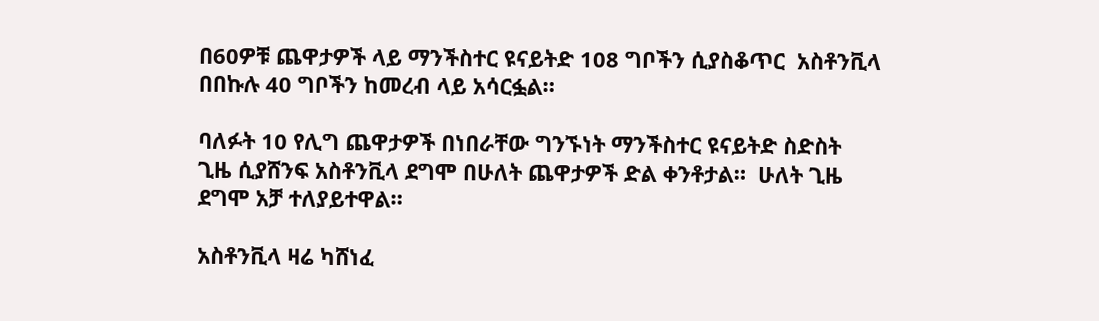በ60ዎቹ ጨዋታዎች ላይ ማንችስተር ዩናይትድ 108 ግቦችን ሲያስቆጥር  አስቶንቪላ  በበኩሉ 40 ግቦችን ከመረብ ላይ አሳርፏል።

ባለፉት 10 የሊግ ጨዋታዎች በነበራቸው ግንኙነት ማንችስተር ዩናይትድ ስድስት ጊዜ ሲያሸንፍ አስቶንቪላ ደግሞ በሁለት ጨዋታዎች ድል ቀንቶታል።  ሁለት ጊዜ ደግሞ አቻ ተለያይተዋል።

አስቶንቪላ ዛሬ ካሸነፈ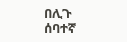በሊጉ ሰባተኛ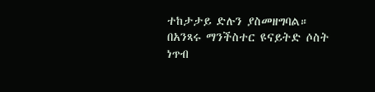ተከታታይ ድሉን ያስመዘግባል።  በአንጻሩ ማንችስተር ዩናይትድ ሶስት ነጥብ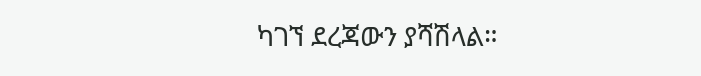ካገኘ ደረጃውን ያሻሽላል።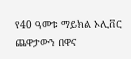የ40 ዓመቱ ማይክል ኦሊቨር ጨዋታውን በዋና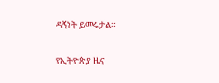ዳኝነት ይመሩታል።

የኢትዮጵያ ዜና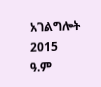አገልግሎት
2015
ዓ.ም